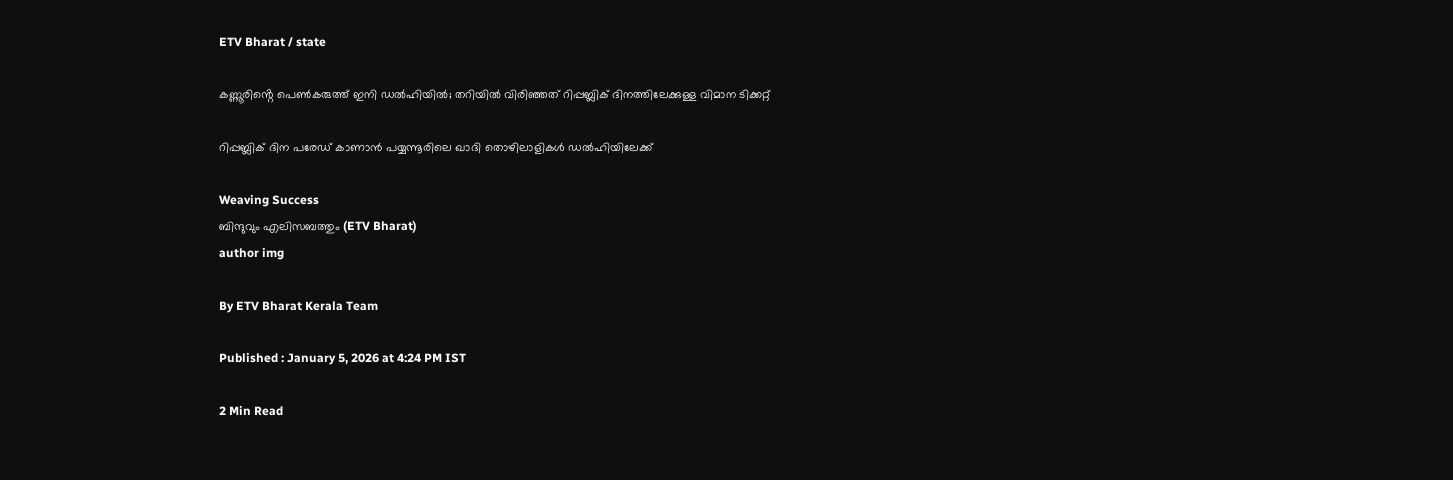ETV Bharat / state

കണ്ണൂരിൻ്റെ പെൺകരുത്ത് ഇനി ഡൽഹിയിൽ; തറിയിൽ വിരിഞ്ഞത് റിപ്പബ്ലിക് ദിനത്തിലേക്കുള്ള വിമാന ടിക്കറ്റ്

റിപ്പബ്ലിക് ദിന പരേഡ് കാണാൻ പയ്യന്നൂരിലെ ഖാദി തൊഴിലാളികൾ ഡൽഹിയിലേക്ക്

Weaving Success
ബിന്ദുവും എലിസബത്തും (ETV Bharat)
author img

By ETV Bharat Kerala Team

Published : January 5, 2026 at 4:24 PM IST

2 Min Read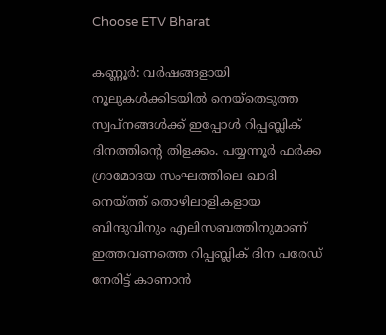Choose ETV Bharat

കണ്ണൂർ: വർഷങ്ങളായി നൂലുകൾക്കിടയിൽ നെയ്തെടുത്ത സ്വപ്നങ്ങൾക്ക് ഇപ്പോൾ റിപ്പബ്ലിക് ദിനത്തിൻ്റെ തിളക്കം. പയ്യന്നൂർ ഫർക്ക ഗ്രാമോദയ സംഘത്തിലെ ഖാദി നെയ്ത്ത് തൊഴിലാളികളായ ബിന്ദുവിനും എലിസബത്തിനുമാണ് ഇത്തവണത്തെ റിപ്പബ്ലിക് ദിന പരേഡ് നേരിട്ട് കാണാൻ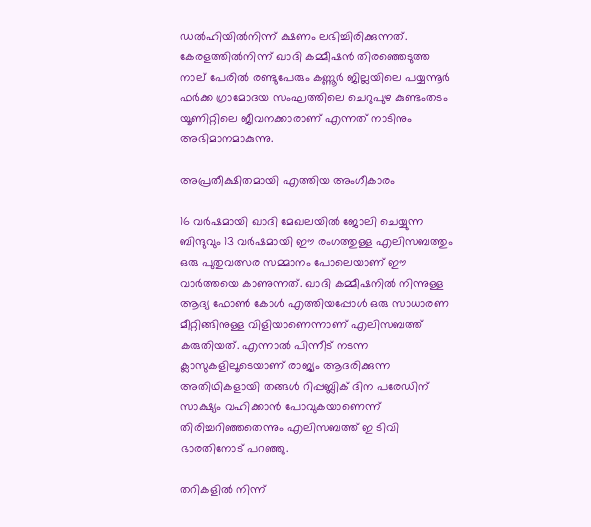ഡൽഹിയിൽനിന്ന് ക്ഷണം ലഭിച്ചിരിക്കുന്നത്. കേരളത്തിൽനിന്ന് ഖാദി കമ്മീഷൻ തിരഞ്ഞെടുത്ത നാല് പേരിൽ രണ്ടുപേരും കണ്ണൂർ ജില്ലയിലെ പയ്യന്നൂർ ഫർക്ക ഗ്രാമോദയ സംഘത്തിലെ ചെറുപുഴ കുണ്ടംതടം യൂണിറ്റിലെ ജീവനക്കാരാണ് എന്നത് നാടിനും അഭിമാനമാകുന്നു.

അപ്രതീക്ഷിതമായി എത്തിയ അംഗീകാരം

16 വർഷമായി ഖാദി മേഖലയിൽ ജോലി ചെയ്യുന്ന ബിന്ദുവും 13 വർഷമായി ഈ രംഗത്തുള്ള എലിസബത്തും ഒരു പുതുവത്സര സമ്മാനം പോലെയാണ് ഈ വാർത്തയെ കാണുന്നത്. ഖാദി കമ്മീഷനിൽ നിന്നുള്ള ആദ്യ ഫോൺ കോൾ എത്തിയപ്പോൾ ഒരു സാധാരണ മീറ്റിങ്ങിനുള്ള വിളിയാണെന്നാണ് എലിസബത്ത് കരുതിയത്. എന്നാൽ പിന്നീട് നടന്ന ക്ലാസുകളിലൂടെയാണ് രാജ്യം ആദരിക്കുന്ന അതിഥികളായി തങ്ങൾ റിപ്പബ്ലിക് ദിന പരേഡിന് സാക്ഷ്യം വഹിക്കാൻ പോവുകയാണെന്ന് തിരിച്ചറിഞ്ഞതെന്നും എലിസബത്ത് ഇ ടിവി ഭാരതിനോട് പറഞ്ഞു.

തറികളിൽ നിന്ന്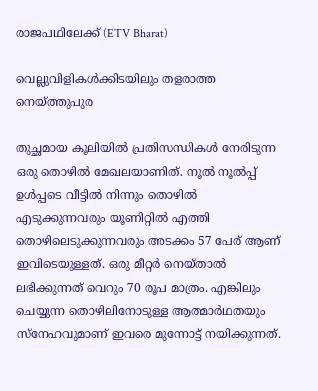രാജപഥിലേക്ക് (ETV Bharat)

വെല്ലുവിളികൾക്കിടയിലും തളരാത്ത നെയ്ത്തുപുര

തുച്ഛമായ കൂലിയിൽ പ്രതിസന്ധികൾ നേരിടുന്ന ഒരു തൊഴിൽ മേഖലയാണിത്. നൂൽ നൂൽപ്പ് ഉൾപ്പടെ വീട്ടിൽ നിന്നും തൊഴിൽ എടുക്കുന്നവരും യൂണിറ്റിൽ എത്തി തൊഴിലെടുക്കുന്നവരും അടക്കം 57 പേര് ആണ് ഇവിടെയുള്ളത്. ഒരു മീറ്റർ നെയ്താൽ ലഭിക്കുന്നത് വെറും 70 രൂപ മാത്രം. എങ്കിലും ചെയ്യുന്ന തൊഴിലിനോടുള്ള ആത്മാർഥതയും സ്നേഹവുമാണ് ഇവരെ മുന്നോട്ട് നയിക്കുന്നത്.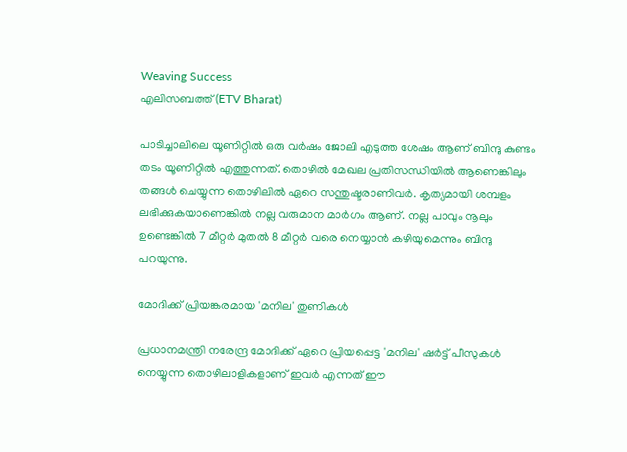Weaving Success
എലിസബത്ത് (ETV Bharat)

പാടിച്ചാലിലെ യൂണിറ്റിൽ ഒരു വർഷം ജോലി എടുത്ത ശേഷം ആണ് ബിന്ദു കുണ്ടം തടം യൂണിറ്റിൽ എത്തുന്നത്. തൊഴിൽ മേഖല പ്രതിസന്ധിയിൽ ആണെങ്കിലും തങ്ങൾ ചെയ്യുന്ന തൊഴിലിൽ ഏറെ സന്തുഷ്ടരാണിവർ. കൃത്യമായി ശമ്പളം ലഭിക്കുകയാണെങ്കിൽ നല്ല വരുമാന മാർഗം ആണ്. നല്ല പാവും നൂലും ഉണ്ടെങ്കിൽ 7 മീറ്റർ മുതൽ 8 മീറ്റർ വരെ നെയ്യാൻ കഴിയുമെന്നും ബിന്ദു പറയുന്നു.

മോദിക്ക് പ്രിയങ്കരമായ 'മനില' തുണികൾ

പ്രധാനമന്ത്രി നരേന്ദ്ര മോദിക്ക് ഏറെ പ്രിയപ്പെട്ട 'മനില' ഷർട്ട് പീസുകൾ നെയ്യുന്ന തൊഴിലാളികളാണ് ഇവർ എന്നത് ഈ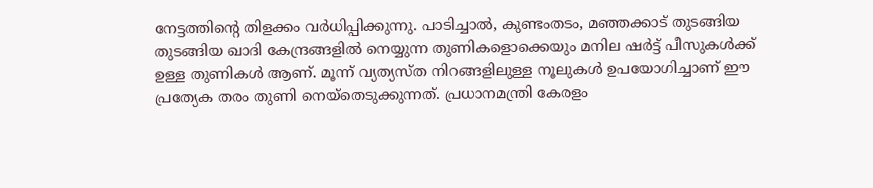നേട്ടത്തിൻ്റെ തിളക്കം വർധിപ്പിക്കുന്നു. പാടിച്ചാൽ, കുണ്ടംതടം, മഞ്ഞക്കാട് തുടങ്ങിയ തുടങ്ങിയ ഖാദി കേന്ദ്രങ്ങളിൽ നെയ്യുന്ന തുണികളൊക്കെയും മനില ഷർട്ട് പീസുകൾക്ക് ഉള്ള തുണികൾ ആണ്. മൂന്ന് വ്യത്യസ്ത നിറങ്ങളിലുള്ള നൂലുകൾ ഉപയോഗിച്ചാണ് ഈ പ്രത്യേക തരം തുണി നെയ്തെടുക്കുന്നത്. പ്രധാനമന്ത്രി കേരളം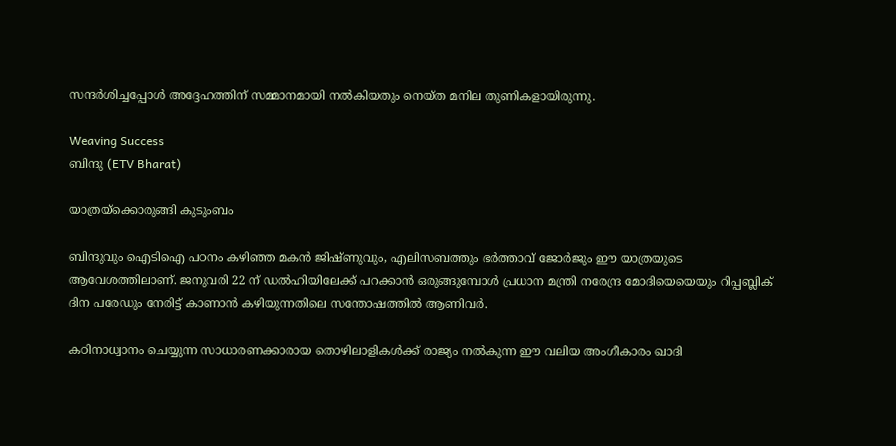സന്ദർശിച്ചപ്പോൾ അദ്ദേഹത്തിന് സമ്മാനമായി നൽകിയതും നെയ്ത മനില തുണികളായിരുന്നു.

Weaving Success
ബിന്ദു (ETV Bharat)

യാത്രയ്‌ക്കൊരുങ്ങി കുടുംബം

ബിന്ദുവും ഐടിഐ പഠനം കഴിഞ്ഞ മകൻ ജിഷ്ണുവും, എലിസബത്തും ഭർത്താവ് ജോർജും ഈ യാത്രയുടെ ആവേശത്തിലാണ്. ജനുവരി 22 ന് ഡൽഹിയിലേക്ക് പറക്കാൻ ഒരുങ്ങുമ്പോൾ പ്രധാന മന്ത്രി നരേന്ദ്ര മോദിയെയെയും റിപ്പബ്ലിക് ദിന പരേഡും നേരിട്ട് കാണാൻ കഴിയുന്നതിലെ സന്തോഷത്തിൽ ആണിവർ.

കഠിനാധ്വാനം ചെയ്യുന്ന സാധാരണക്കാരായ തൊഴിലാളികൾക്ക് രാജ്യം നൽകുന്ന ഈ വലിയ അംഗീകാരം ഖാദി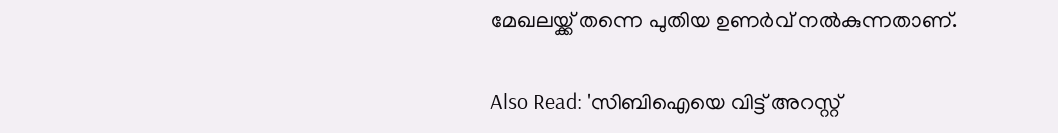മേഖലയ്ക്ക് തന്നെ പുതിയ ഉണർവ് നൽകുന്നതാണ്.

Also Read: 'സിബിഐയെ വിട്ട് അറസ്റ്റ്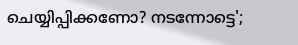ചെയ്യിപ്പിക്കണോ? നടന്നോട്ടെ';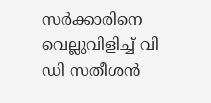സർക്കാരിനെ വെല്ലുവിളിച്ച് വി ഡി സതീശൻ